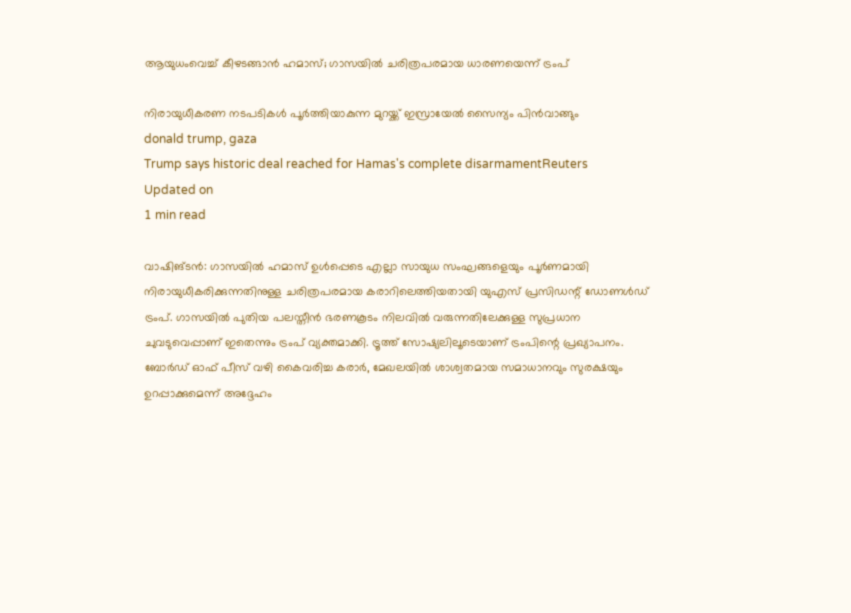ആയുധംവെച്ച് കീഴടങ്ങാന്‍ ഹമാസ്; ഗാസയില്‍ ചരിത്രപരമായ ധാരണയെന്ന് ട്രംപ്

നിരായുധീകരണ നടപടികള്‍ പൂര്‍ത്തിയാകുന്ന മുറയ്ക്ക് ഇസ്രായേല്‍ സൈന്യം പിന്‍വാങ്ങും
donald trump, gaza
Trump says historic deal reached for Hamas's complete disarmamentReuters
Updated on
1 min read

വാഷിങ്ടന്‍: ഗാസയില്‍ ഹമാസ് ഉള്‍പ്പെടെ എല്ലാ സായുധ സംഘങ്ങളെയും പൂര്‍ണമായി നിരായുധീകരിക്കുന്നതിനുള്ള ചരിത്രപരമായ കരാറിലെത്തിയതായി യുഎസ് പ്രസിഡന്റ് ഡോണള്‍ഡ് ട്രംപ്. ഗാസയില്‍ പുതിയ പലസ്തീന്‍ ഭരണകൂടം നിലവില്‍ വരുന്നതിലേക്കുള്ള സുപ്രധാന ചുവടുവെപ്പാണ് ഇതെന്നും ട്രംപ് വ്യക്തമാക്കി. ട്രൂത്ത് സോഷ്യലിലൂടെയാണ് ട്രംപിന്റെ പ്രഖ്യാപനം. ബോര്‍ഡ് ഓഫ് പീസ് വഴി കൈവരിച്ച കരാര്‍, മേഖലയില്‍ ശാശ്വതമായ സമാധാനവും സുരക്ഷയും ഉറപ്പാക്കുമെന്ന് അദ്ദേഹം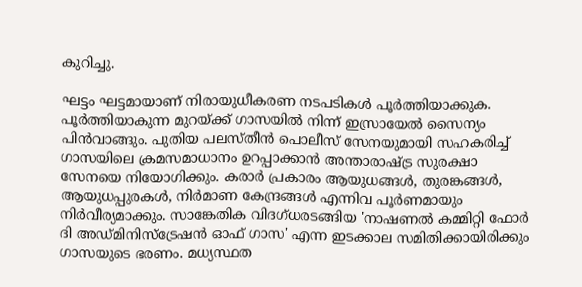കുറിച്ചു.

ഘട്ടം ഘട്ടമായാണ് നിരായുധീകരണ നടപടികള്‍ പൂര്‍ത്തിയാക്കുക. പൂര്‍ത്തിയാകുന്ന മുറയ്ക്ക് ഗാസയില്‍ നിന്ന് ഇസ്രായേല്‍ സൈന്യം പിന്‍വാങ്ങും. പുതിയ പലസ്തീന്‍ പൊലീസ് സേനയുമായി സഹകരിച്ച് ഗാസയിലെ ക്രമസമാധാനം ഉറപ്പാക്കാന്‍ അന്താരാഷ്ട്ര സുരക്ഷാ സേനയെ നിയോഗിക്കും. കരാര്‍ പ്രകാരം ആയുധങ്ങള്‍, തുരങ്കങ്ങള്‍, ആയുധപ്പുരകള്‍, നിര്‍മാണ കേന്ദ്രങ്ങള്‍ എന്നിവ പൂര്‍ണമായും നിര്‍വീര്യമാക്കും. സാങ്കേതിക വിദഗ്ധരടങ്ങിയ 'നാഷണല്‍ കമ്മിറ്റി ഫോര്‍ ദി അഡ്മിനിസ്‌ട്രേഷന്‍ ഓഫ് ഗാസ' എന്ന ഇടക്കാല സമിതിക്കായിരിക്കും ഗാസയുടെ ഭരണം. മധ്യസ്ഥത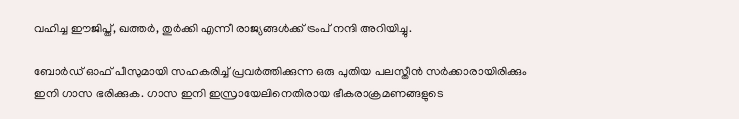വഹിച്ച ഈജിപ്ത്, ഖത്തര്‍, തുര്‍ക്കി എന്നീ രാജ്യങ്ങള്‍ക്ക് ട്രംപ് നന്ദി അറിയിച്ചു.

ബോര്‍ഡ് ഓഫ് പീസുമായി സഹകരിച്ച് പ്രവര്‍ത്തിക്കുന്ന ഒരു പുതിയ പലസ്തീന്‍ സര്‍ക്കാരായിരിക്കും ഇനി ഗാസ ഭരിക്കുക. ഗാസ ഇനി ഇസ്രായേലിനെതിരായ ഭീകരാക്രമണങ്ങളുടെ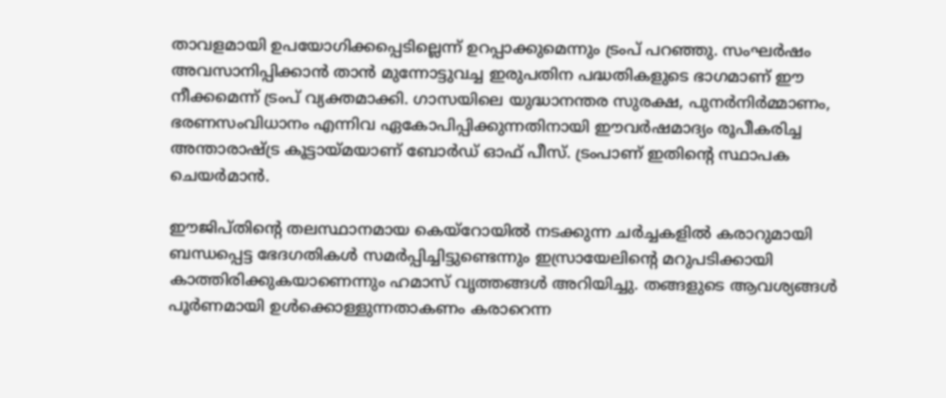താവളമായി ഉപയോഗിക്കപ്പെടില്ലെന്ന് ഉറപ്പാക്കുമെന്നും ട്രംപ് പറഞ്ഞു. സംഘര്‍ഷം അവസാനിപ്പിക്കാന്‍ താന്‍ മുന്നോട്ടുവച്ച ഇരുപതിന പദ്ധതികളുടെ ഭാഗമാണ് ഈ നീക്കമെന്ന് ട്രംപ് വ്യക്തമാക്കി. ഗാസയിലെ യുദ്ധാനന്തര സുരക്ഷ, പുനര്‍നിര്‍മ്മാണം, ഭരണസംവിധാനം എന്നിവ ഏകോപിപ്പിക്കുന്നതിനായി ഈവര്‍ഷമാദ്യം രൂപീകരിച്ച അന്താരാഷ്ട്ര കൂട്ടായ്മയാണ് ബോര്‍ഡ് ഓഫ് പീസ്. ട്രംപാണ് ഇതിന്റെ സ്ഥാപക ചെയര്‍മാന്‍.

ഈജിപ്തിന്റെ തലസ്ഥാനമായ കെയ്‌റോയില്‍ നടക്കുന്ന ചര്‍ച്ചകളില്‍ കരാറുമായി ബന്ധപ്പെട്ട ഭേദഗതികള്‍ സമര്‍പ്പിച്ചിട്ടുണ്ടെന്നും ഇസ്രായേലിന്റെ മറുപടിക്കായി കാത്തിരിക്കുകയാണെന്നും ഹമാസ് വൃത്തങ്ങള്‍ അറിയിച്ചു. തങ്ങളുടെ ആവശ്യങ്ങള്‍ പൂര്‍ണമായി ഉള്‍ക്കൊള്ളുന്നതാകണം കരാറെന്ന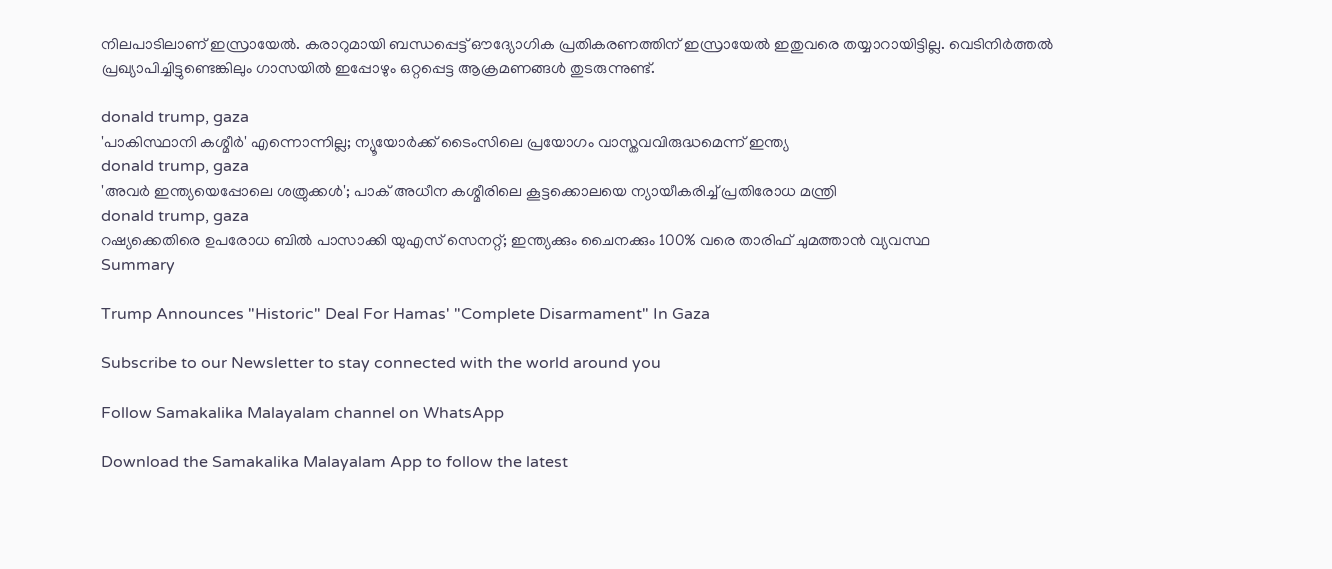നിലപാടിലാണ് ഇസ്രായേല്‍. കരാറുമായി ബന്ധപ്പെട്ട് ഔദ്യോഗിക പ്രതികരണത്തിന് ഇസ്രായേല്‍ ഇതുവരെ തയ്യാറായിട്ടില്ല. വെടിനിര്‍ത്തല്‍ പ്രഖ്യാപിച്ചിട്ടുണ്ടെങ്കിലും ഗാസയില്‍ ഇപ്പോഴും ഒറ്റപ്പെട്ട ആക്രമണങ്ങള്‍ തുടരുന്നുണ്ട്.

donald trump, gaza
'പാകിസ്ഥാനി കശ്മീര്‍' എന്നൊന്നില്ല; ന്യൂയോര്‍ക്ക് ടൈംസിലെ പ്രയോഗം വാസ്തവവിരുദ്ധമെന്ന് ഇന്ത്യ
donald trump, gaza
'അവര്‍ ഇന്ത്യയെപ്പോലെ ശത്രുക്കള്‍'; പാക് അധീന കശ്മീരിലെ കൂട്ടക്കൊലയെ ന്യായീകരിച്ച് പ്രതിരോധ മന്ത്രി
donald trump, gaza
റഷ്യക്കെതിരെ ഉപരോധ ബില്‍ പാസാക്കി യുഎസ് സെനറ്റ്; ഇന്ത്യക്കും ചൈനക്കും 100% വരെ താരിഫ് ചുമത്താന്‍ വ്യവസ്ഥ
Summary

Trump Announces "Historic" Deal For Hamas' "Complete Disarmament" In Gaza

Subscribe to our Newsletter to stay connected with the world around you

Follow Samakalika Malayalam channel on WhatsApp

Download the Samakalika Malayalam App to follow the latest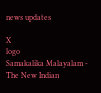news updates

X
logo
Samakalika Malayalam - The New Indian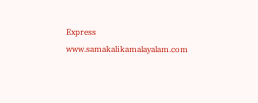Express
www.samakalikamalayalam.com